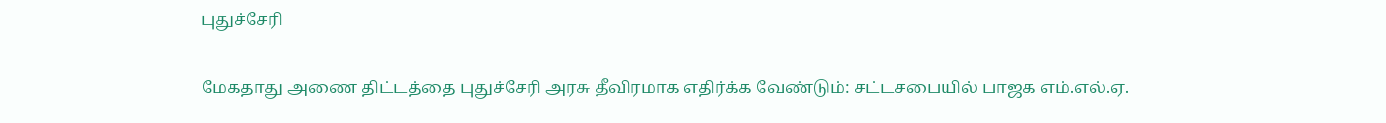புதுச்சேரி

மேகதாது அணை திட்டத்தை புதுச்சேரி அரசு தீவிரமாக எதிர்க்க வேண்டும்: சட்டசபையில் பாஜக எம்.எல்.ஏ.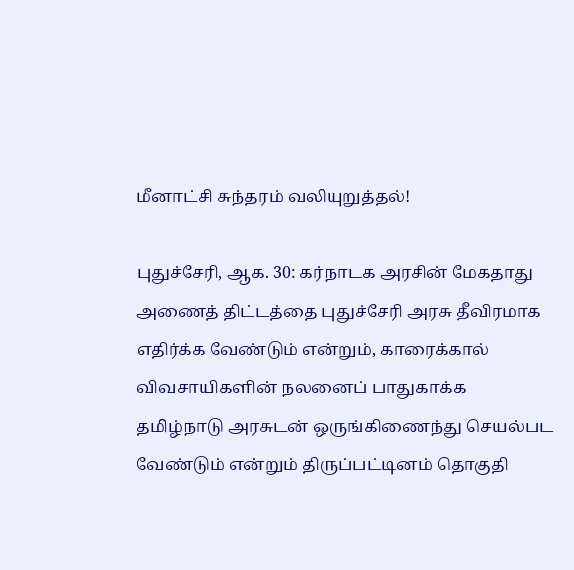மீனாட்சி சுந்தரம் வலியுறுத்தல்!

புதுச்சேரி, ஆக. 30: கர்நாடக அரசின் மேகதாது அணைத் திட்டத்தை புதுச்சேரி அரசு தீவிரமாக எதிர்க்க வேண்டும் என்றும், காரைக்கால் விவசாயிகளின் நலனைப் பாதுகாக்க தமிழ்நாடு அரசுடன் ஒருங்கிணைந்து செயல்பட வேண்டும் என்றும் திருப்பட்டினம் தொகுதி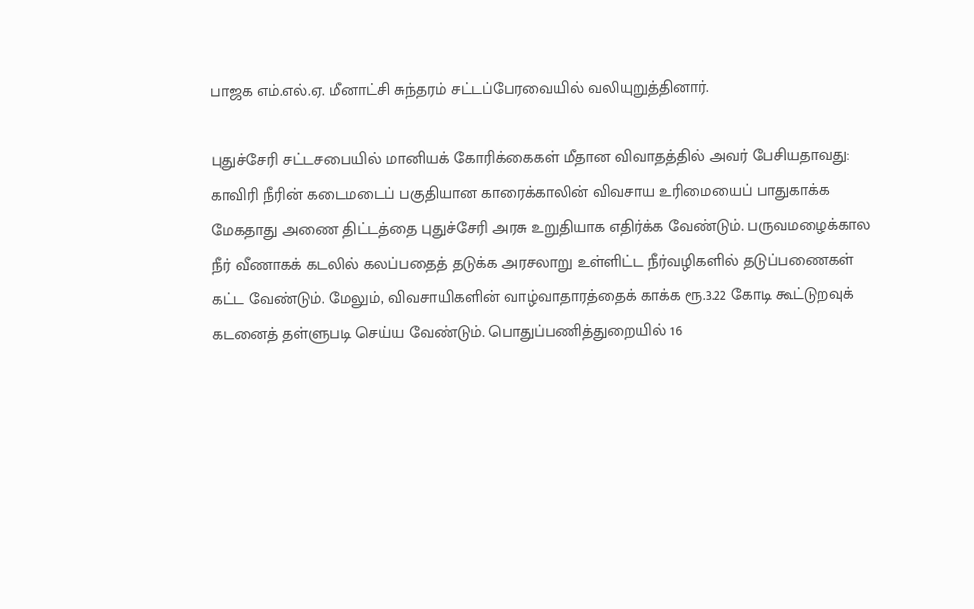பாஜக எம்.எல்.ஏ. மீனாட்சி சுந்தரம் சட்டப்பேரவையில் வலியுறுத்தினார்.

புதுச்சேரி சட்டசபையில் மானியக் கோரிக்கைகள் மீதான விவாதத்தில் அவர் பேசியதாவது: காவிரி நீரின் கடைமடைப் பகுதியான காரைக்காலின் விவசாய உரிமையைப் பாதுகாக்க மேகதாது அணை திட்டத்தை புதுச்சேரி அரசு உறுதியாக எதிர்க்க வேண்டும். பருவமழைக்கால நீர் வீணாகக் கடலில் கலப்பதைத் தடுக்க அரசலாறு உள்ளிட்ட நீர்வழிகளில் தடுப்பணைகள் கட்ட வேண்டும். மேலும், விவசாயிகளின் வாழ்வாதாரத்தைக் காக்க ரூ.3.22 கோடி கூட்டுறவுக் கடனைத் தள்ளுபடி செய்ய வேண்டும். பொதுப்பணித்துறையில் 16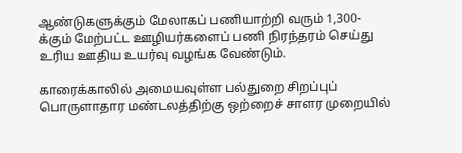ஆண்டுகளுக்கும் மேலாகப் பணியாற்றி வரும் 1,300-க்கும் மேற்பட்ட ஊழியர்களைப் பணி நிரந்தரம் செய்து உரிய ஊதிய உயர்வு வழங்க வேண்டும்.

காரைக்காலில் அமையவுள்ள பல்துறை சிறப்புப் பொருளாதார மண்டலத்திற்கு ஒற்றைச் சாளர முறையில்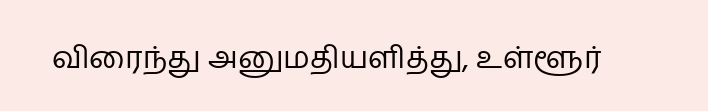விரைந்து அனுமதியளித்து, உள்ளூர்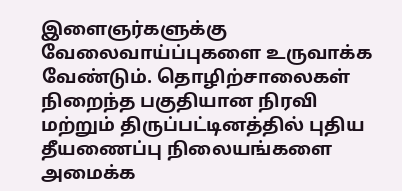இளைஞர்களுக்கு வேலைவாய்ப்புகளை உருவாக்க வேண்டும். தொழிற்சாலைகள் நிறைந்த பகுதியான நிரவி மற்றும் திருப்பட்டினத்தில் புதிய தீயணைப்பு நிலையங்களை அமைக்க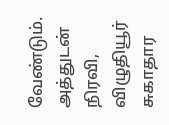வேண்டும். அத்துடன் நிரவி, விழுதியூர் சுகாதார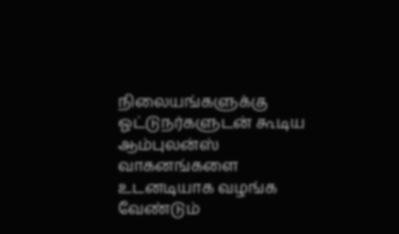நிலையங்களுக்கு ஓட்டுநர்களுடன் கூடிய ஆம்புலன்ஸ் வாகனங்களை உடனடியாக வழங்க வேண்டும்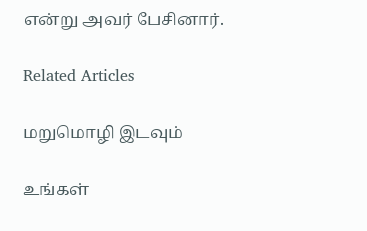என்று அவர் பேசினார்.

Related Articles

மறுமொழி இடவும்

உங்கள்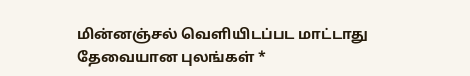மின்னஞ்சல் வெளியிடப்பட மாட்டாது தேவையான புலங்கள் *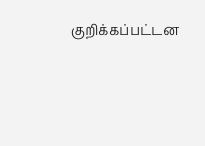குறிக்கப்பட்டன